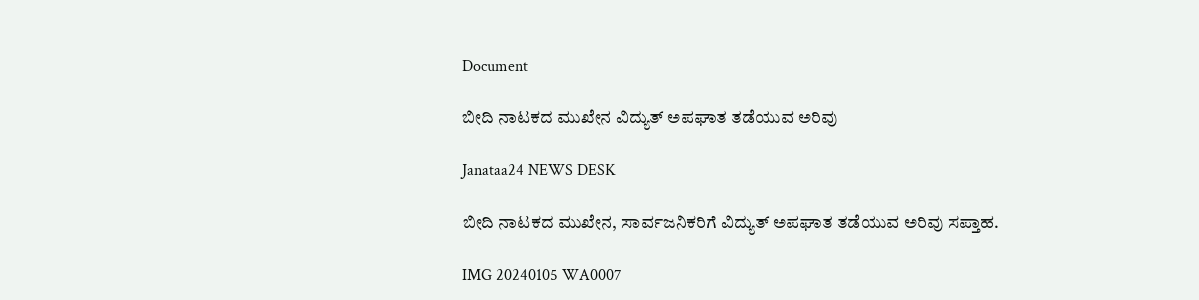Document

ಬೀದಿ ನಾಟಕದ ಮುಖೇನ ವಿದ್ಯುತ್ ಅಪಘಾತ ತಡೆಯುವ ಅರಿವು

Janataa24 NEWS DESK

ಬೀದಿ ನಾಟಕದ ಮುಖೇನ, ಸಾರ್ವಜನಿಕರಿಗೆ ವಿದ್ಯುತ್ ಅಪಘಾತ ತಡೆಯುವ ಅರಿವು ಸಪ್ತಾಹ.

IMG 20240105 WA0007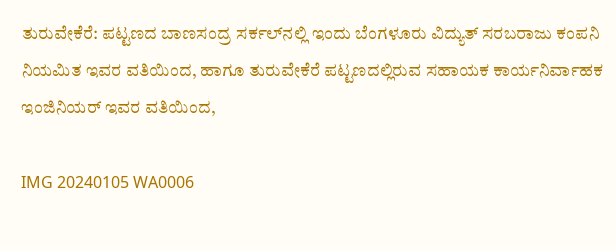ತುರುವೇಕೆರೆ: ಪಟ್ಟಣದ ಬಾಣಸಂದ್ರ ಸರ್ಕಲ್‌ನಲ್ಲಿ ಇಂದು ಬೆಂಗಳೂರು ವಿದ್ಯುತ್ ಸರಬರಾಜು ಕಂಪನಿ ನಿಯಮಿತ ಇವರ ವತಿಯಿಂದ, ಹಾಗೂ ತುರುವೇಕೆರೆ ಪಟ್ಟಣದಲ್ಲಿರುವ ಸಹಾಯಕ ಕಾರ್ಯನಿರ್ವಾಹಕ ಇಂಜಿನಿಯರ್ ಇವರ ವತಿಯಿಂದ,

IMG 20240105 WA0006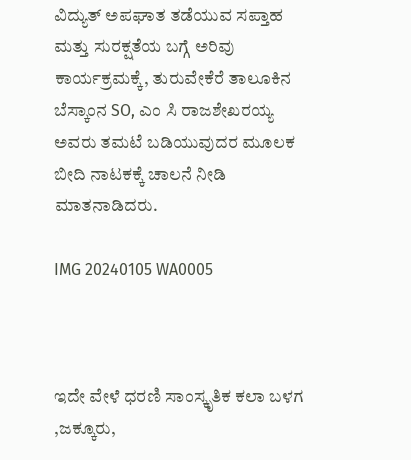ವಿದ್ಯುತ್ ಅಪಘಾತ ತಡೆಯುವ ಸಪ್ತಾಹ ಮತ್ತು ಸುರಕ್ಷತೆಯ ಬಗ್ಗೆ ಅರಿವು ಕಾರ್ಯಕ್ರಮಕ್ಕೆ, ತುರುವೇಕೆರೆ ತಾಲೂಕಿನ ಬೆಸ್ಕಾಂನ SO, ಎಂ ಸಿ ರಾಜಶೇಖರಯ್ಯ ಅವರು ತಮಟೆ ಬಡಿಯುವುದರ ಮೂಲಕ ಬೀದಿ ನಾಟಕಕ್ಕೆ ಚಾಲನೆ ನೀಡಿ ಮಾತನಾಡಿದರು.

IMG 20240105 WA0005



ಇದೇ ವೇಳೆ ಧರಣಿ ಸಾಂಸ್ಕೃತಿಕ ಕಲಾ ಬಳಗ ,ಜಕ್ಕೂರು,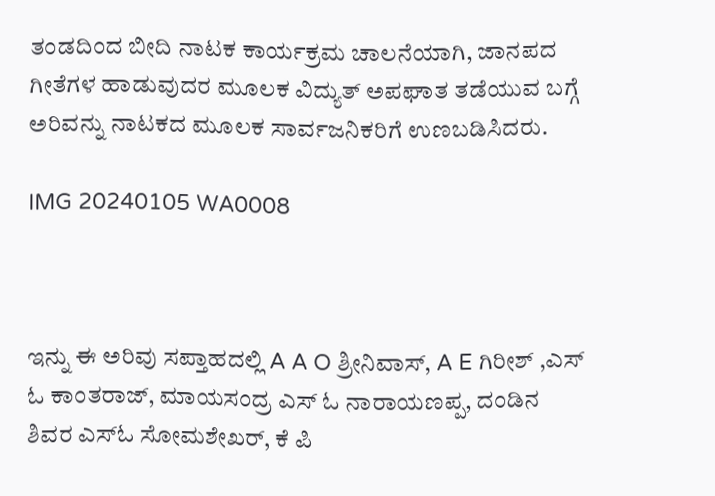ತಂಡದಿಂದ ಬೀದಿ ನಾಟಕ ಕಾರ್ಯಕ್ರಮ ಚಾಲನೆಯಾಗಿ, ಜಾನಪದ ಗೀತೆಗಳ ಹಾಡುವುದರ ಮೂಲಕ ವಿದ್ಯುತ್ ಅಪಘಾತ ತಡೆಯುವ ಬಗ್ಗೆ ಅರಿವನ್ನು ನಾಟಕದ ಮೂಲಕ ಸಾರ್ವಜನಿಕರಿಗೆ ಉಣಬಡಿಸಿದರು.

IMG 20240105 WA0008



ಇನ್ನು ಈ ಅರಿವು ಸಪ್ತಾಹದಲ್ಲಿ A A O ಶ್ರೀನಿವಾಸ್, A E ಗಿರೀಶ್ ,ಎಸ್ ಓ ಕಾಂತರಾಜ್, ಮಾಯಸಂದ್ರ ಎಸ್ ಓ ನಾರಾಯಣಪ್ಪ, ದಂಡಿನ ಶಿವರ ಎಸ್ಓ ಸೋಮಶೇಖರ್, ಕೆ ಪಿ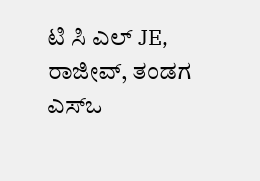ಟಿ ಸಿ ಎಲ್ JE, ರಾಜೀವ್, ತಂಡಗ ಎಸ್ಒ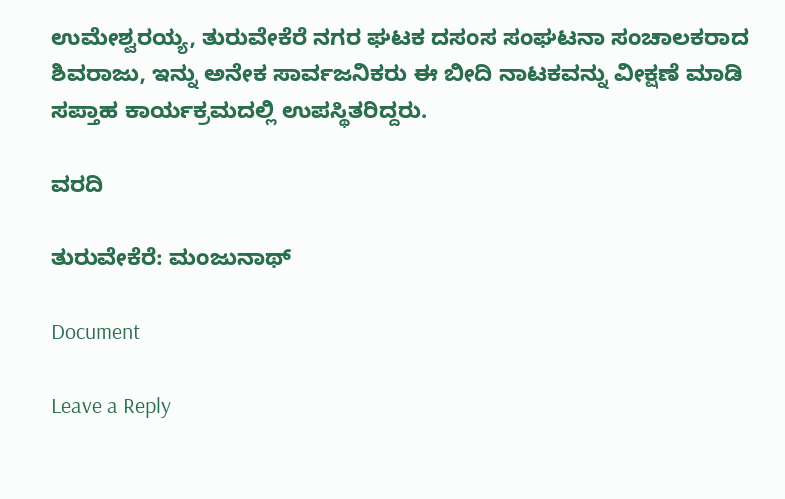ಉಮೇಶ್ವರಯ್ಯ, ತುರುವೇಕೆರೆ ನಗರ ಘಟಕ ದಸಂಸ ಸಂಘಟನಾ ಸಂಚಾಲಕರಾದ ಶಿವರಾಜು, ಇನ್ನು ಅನೇಕ ಸಾರ್ವಜನಿಕರು ಈ ಬೀದಿ ನಾಟಕವನ್ನು ವೀಕ್ಷಣೆ ಮಾಡಿ ಸಪ್ತಾಹ ಕಾರ್ಯಕ್ರಮದಲ್ಲಿ ಉಪಸ್ಥಿತರಿದ್ದರು.

ವರದಿ

ತುರುವೇಕೆರೆ: ಮಂಜುನಾಥ್

Document

Leave a Reply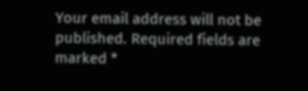Your email address will not be published. Required fields are marked *